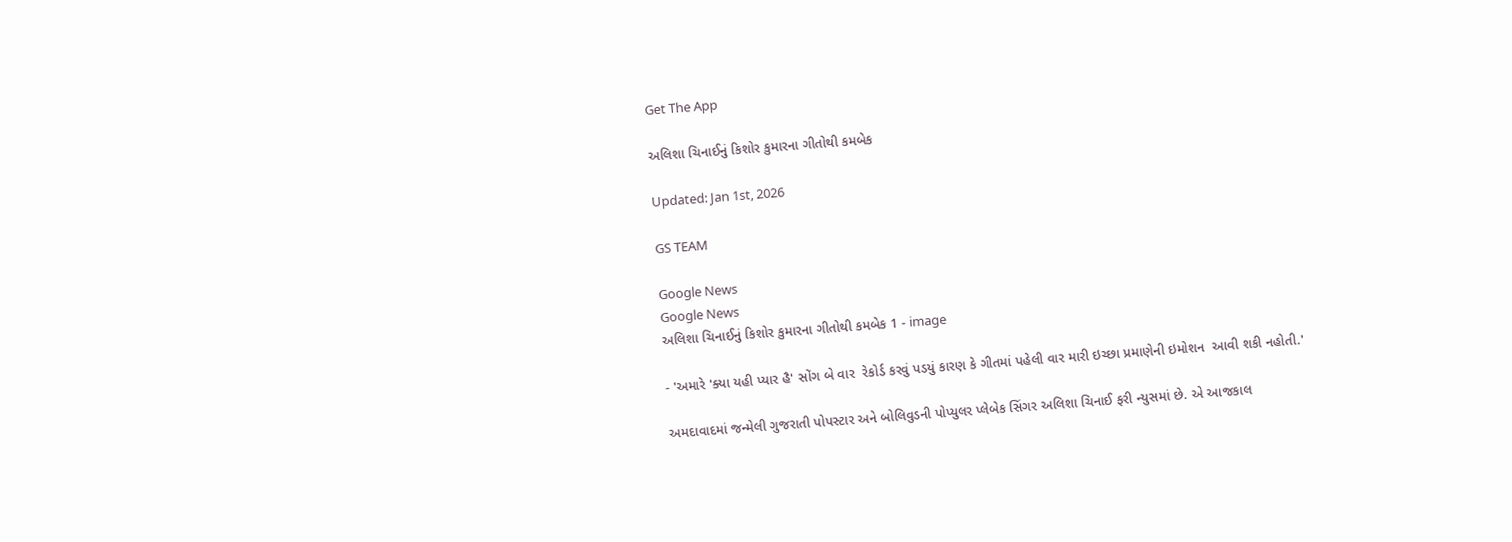Get The App

અલિશા ચિનાઈનું કિશોર કુમારના ગીતોથી કમબેક

Updated: Jan 1st, 2026

GS TEAM

Google News
Google News
અલિશા ચિનાઈનું કિશોર કુમારના ગીતોથી કમબેક 1 - image

- 'અમારે 'ક્યા યહી પ્યાર હૈ' સોંગ બે વાર  રેકોર્ડ કરવું પડયું કારણ કે ગીતમાં પહેલી વાર મારી ઇચ્છા પ્રમાણેની ઇમોશન  આવી શકી નહોતી.'

અમદાવાદમાં જન્મેલી ગુજરાતી પોપસ્ટાર અને બોલિવુડની પોપ્યુલર પ્લેબેક સિંગર અલિશા ચિનાઈ ફરી ન્યુસમાં છે. એ આજકાલ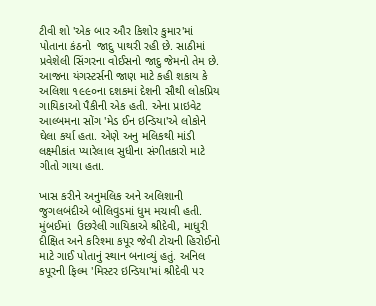ટીવી શો 'એક બાર ઔર કિશોર કુમાર'માં પોતાના કંઠનો  જાદુ પાથરી રહી છે. સાઠીમાં પ્રવેશેલી સિંગરના વોઈસનો જાદુ જેમનો તેમ છે. આજના યંગસ્ટર્સની જાણ માટે કહી શકાય કે અલિશા ૧૯૯૦ના દશકમાં દેશની સૌથી લોકપ્રિય ગાયિકાઓ પૈકીની એક હતી. એના પ્રાઇવેટ આલ્બમના સોંગ 'મેડ ઈન ઇન્ડિયા'એ લોકોને ઘેલા કર્યા હતા. એણે અનુ મલિકથી માંડી લક્ષ્મીકાંત પ્યારેલાલ સુધીના સંગીતકારો માટે ગીતો ગાયા હતા.

ખાસ કરીને અનુમલિક અને અલિશાની જુગલબંદીએ બોલિવુડમાં ધુમ મચાવી હતી. મુંબઈમાં  ઉછરેલી ગાયિકાએ શ્રીદેવી, માધુરી દીક્ષિત અને કરિશ્મા કપૂર જેવી ટોચની હિરોઈનો માટે ગાઈ પોતાનું સ્થાન બનાવ્યું હતું. અનિલ કપૂરની ફિલ્મ 'મિસ્ટર ઇન્ડિયા'માં શ્રીદેવી પર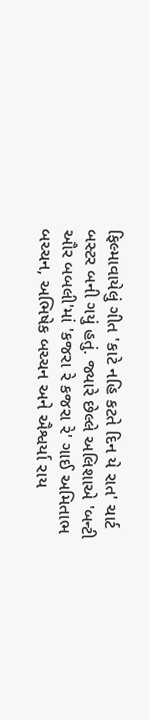ફિલ્માવાયેલું ગીત 'કાટે નહિ કટતે દિન યે રાત' ચાર્ટ બસ્ટર બની ગયું હતું. જ્યારે છેલ્લે અલિશાએ 'બન્ટી ઔર બબલી'માં 'કજરા રે કજરા રે' ગાઈ અમિતાભ બચ્ચન, અભિષેક બચ્ચન અને ઐશ્વર્યા રાય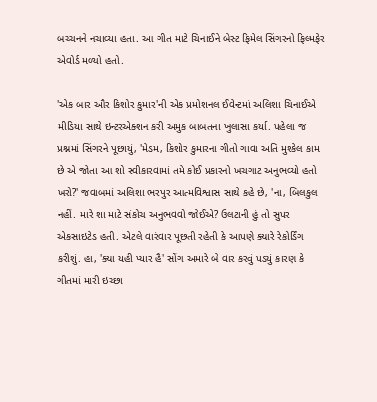બચ્ચનને નચાવ્યા હતા. આ ગીત માટે ચિનાઈને બેસ્ટ ફિમેલ સિંગરનો ફિલ્મફેર એવોર્ડ મળ્યો હતો.

'એક બાર ઔર કિશોર કુમાર'ની એક પ્રમોશનલ ઈવેન્ટમાં અલિશા ચિનાઈએ મીડિયા સાથે ઇન્ટરએક્શન કરી અમુક બાબતના ખુલાસા કર્યા. પહેલા જ પ્રશ્નમાં સિંગરને પૂછાયું, 'મેડમ, કિશોર કુમારના ગીતો ગાવા અતિ મુશ્કેલ કામ છે એ જોતા આ શો સ્વીકારવામાં તમે કોઈ પ્રકારનો ખચગાટ અનુભવ્યો હતો ખરો?' જવાબમાં અલિશા ભરપુર આત્મવિશ્વાસ સાથે કહે છે, 'ના, બિલકુલ નહીં. મારે શા માટે સંકોચ અનુભવવો જોઈએ? ઉલટાની હું તો સુપર એકસાઇટેડ હતી. એટલે વારંવાર પૂછતી રહેતી કે આપણે ક્યારે રેકોર્ડિંગ કરીશું. હા, 'ક્યા યહી પ્યાર હૈ' સોંગ અમારે બે વાર કરવું પડયું કારણ કે ગીતમાં મારી ઇચ્છા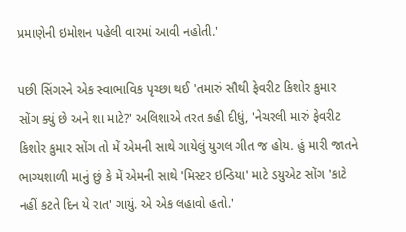પ્રમાણેની ઇમોશન પહેલી વારમાં આવી નહોતી.'

પછી સિંગરને એક સ્વાભાવિક પૃચ્છા થઈ 'તમારું સૌથી ફેવરીટ કિશોર કુમાર સોંગ ક્યું છે અને શા માટે?' અલિશાએ તરત કહી દીધું, 'નેચરલી મારું ફેવરીટ કિશોર કુમાર સોંગ તો મેં એમની સાથે ગાયેલું યુગલ ગીત જ હોય. હું મારી જાતને ભાગ્યશાળી માનું છું કે મેં એમની સાથે 'મિસ્ટર ઇન્ડિયા' માટે ડયુએટ સોંગ 'કાટે નહીં કટતે દિન યે રાત' ગાયું. એ એક લહાવો હતો.'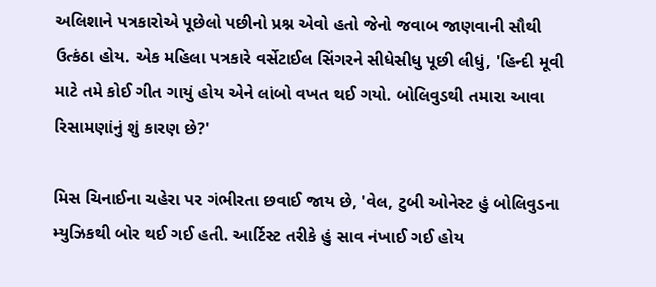અલિશાને પત્રકારોએ પૂછેલો પછીનો પ્રશ્ન એવો હતો જેનો જવાબ જાણવાની સૌથી ઉત્કંઠા હોય. એક મહિલા પત્રકારે વર્સેટાઈલ સિંગરને સીધેસીધુ પૂછી લીધું, 'હિન્દી મૂવી માટે તમે કોઈ ગીત ગાયું હોય એને લાંબો વખત થઈ ગયો. બોલિવુડથી તમારા આવા રિસામણાંનું શું કારણ છે?'

મિસ ચિનાઈના ચહેરા પર ગંભીરતા છવાઈ જાય છે, 'વેલ, ટુબી ઓનેસ્ટ હું બોલિવુડના મ્યુઝિકથી બોર થઈ ગઈ હતી. આર્ટિસ્ટ તરીકે હું સાવ નંખાઈ ગઈ હોય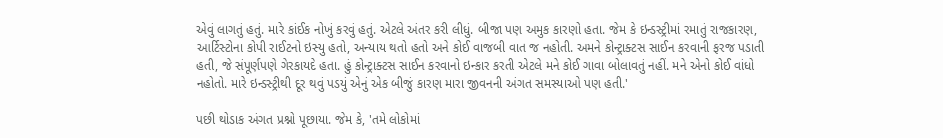એવું લાગતું હતું. મારે કાંઈક નોખું કરવું હતું. એટલે અંતર કરી લીધું. બીજા પણ અમુક કારણો હતા. જેમ કે ઇન્ડસ્ટ્રીમાં રમાતું રાજકારણ, આર્ટિસ્ટોના કોપી રાઈટનો ઇસ્યુ હતો, અન્યાય થતો હતો અને કોઈ વાજબી વાત જ નહોતી. અમને કોન્ટ્રાક્ટસ સાઈન કરવાની ફરજ પડાતી હતી, જે સંપૂર્ણપણે ગેરકાયદે હતા. હું કોન્ટ્રાક્ટસ સાઈન કરવાનો ઇન્કાર કરતી એટલે મને કોઈ ગાવા બોલાવતું નહીં. મને એનો કોઈ વાંધો નહોતો. મારે ઇન્ડસ્ટ્રીથી દૂર થવું પડયું એનું એક બીજું કારણ મારા જીવનની અંગત સમસ્યાઓ પણ હતી.'

પછી થોડાક અંગત પ્રશ્નો પૂછાયા. જેમ કે, 'તમે લોકોમાં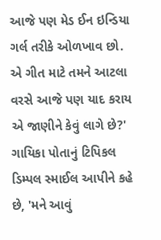આજે પણ મેડ ઈન ઇન્ડિયા ગર્લ તરીકે ઓળખાવ છો. એ ગીત માટે તમને આટલા વરસે આજે પણ યાદ કરાય એ જાણીને કેવું લાગે છે?' ગાયિકા પોતાનું ટિપિકલ ડિમ્પલ સ્માઈલ આપીને કહે છે, 'મને આવું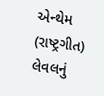એન્થેમ (રાષ્ટ્રગીત) લેવલનું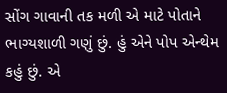સોંગ ગાવાની તક મળી એ માટે પોતાને ભાગ્યશાળી ગણું છું. હું એને પોપ એન્થેમ કહું છું. એ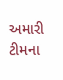અમારી ટીમના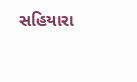સહિયારા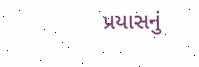પ્રયાસનું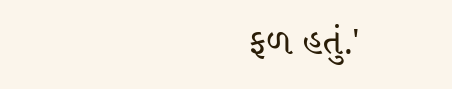ફળ હતું.'